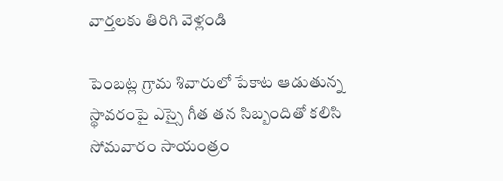వార్తలకు తిరిగి వెళ్లండి

పెంబట్ల గ్రామ శివారులో పేకాట ఆడుతున్న స్థావరంపై ఎస్సై గీత తన సిబ్బందితో కలిసి సోమవారం సాయంత్రం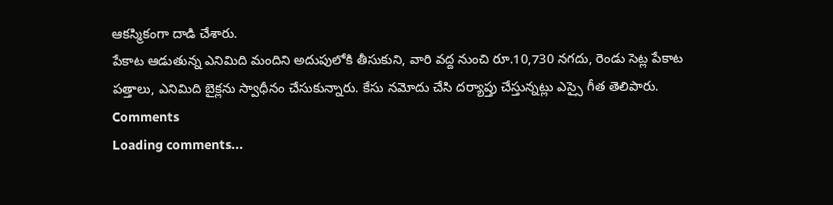ఆకస్మికంగా దాడి చేశారు.
పేకాట ఆడుతున్న ఎనిమిది మందిని అదుపులోకి తీసుకుని, వారి వద్ద నుంచి రూ.10,730 నగదు, రెండు సెట్ల పేకాట పత్తాలు, ఎనిమిది బైక్లను స్వాధీనం చేసుకున్నారు. కేసు నమోదు చేసి దర్యాప్తు చేస్తున్నట్లు ఎస్సై గీత తెలిపారు.
Comments
Loading comments...